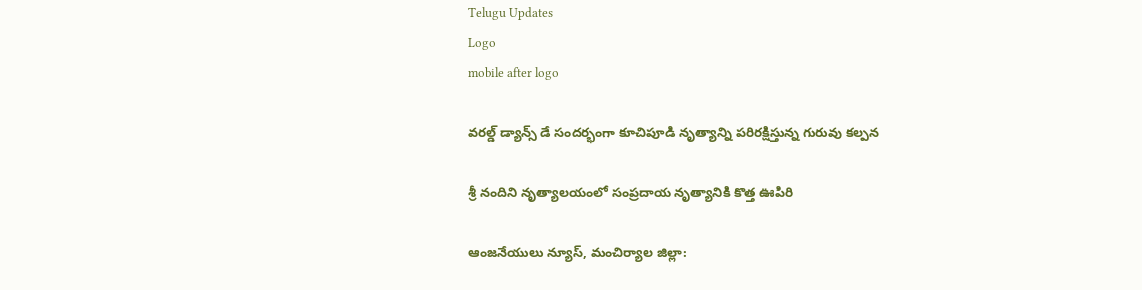Telugu Updates
Logo
mobile after logo

వరల్డ్ డ్యాన్స్ డే సందర్భంగా కూచిపూడి నృత్యాన్ని పరిరక్షిస్తున్న గురువు కల్పన

శ్రీ నందిని నృత్యాలయంలో సంప్రదాయ నృత్యానికి కొత్త ఊపిరి

ఆంజనేయులు న్యూస్, మంచిర్యాల జిల్లా: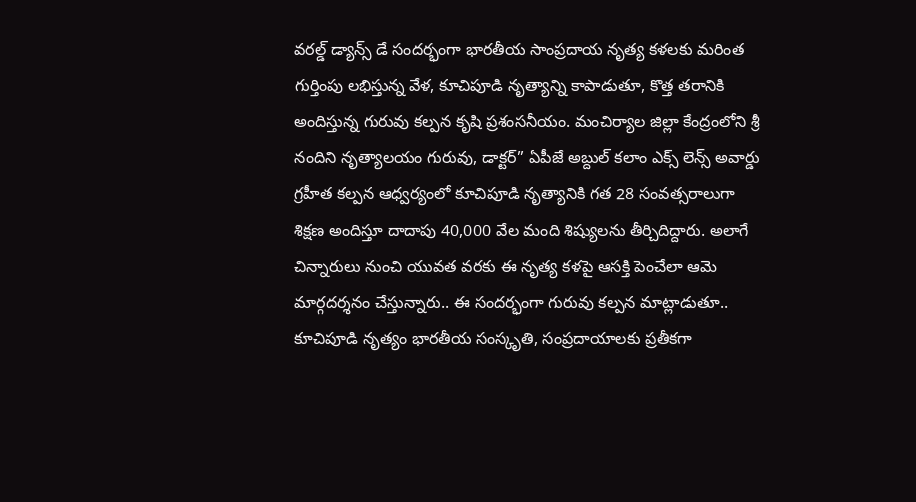వరల్డ్ డ్యాన్స్ డే సందర్భంగా భారతీయ సాంప్రదాయ నృత్య కళలకు మరింత గుర్తింపు లభిస్తున్న వేళ, కూచిపూడి నృత్యాన్ని కాపాడుతూ, కొత్త తరానికి అందిస్తున్న గురువు కల్పన కృషి ప్రశంసనీయం. మంచిర్యాల జిల్లా కేంద్రంలోని శ్రీ నందిని నృత్యాలయం గురువు, డాక్టర్” ఏపీజే అబ్దుల్ కలాం ఎక్స్ లెన్స్ అవార్డు గ్రహీత కల్పన ఆధ్వర్యంలో కూచిపూడి నృత్యానికి గత 28 సంవత్సరాలుగా శిక్షణ అందిస్తూ దాదాపు 40,000 వేల మంది శిష్యులను తీర్చిదిద్దారు. అలాగే చిన్నారులు నుంచి యువత వరకు ఈ నృత్య కళపై ఆసక్తి పెంచేలా ఆమె మార్గదర్శనం చేస్తున్నారు.. ఈ సందర్భంగా గురువు కల్పన మాట్లాడుతూ.. కూచిపూడి నృత్యం భారతీయ సంస్కృతి, సంప్రదాయాలకు ప్రతీకగా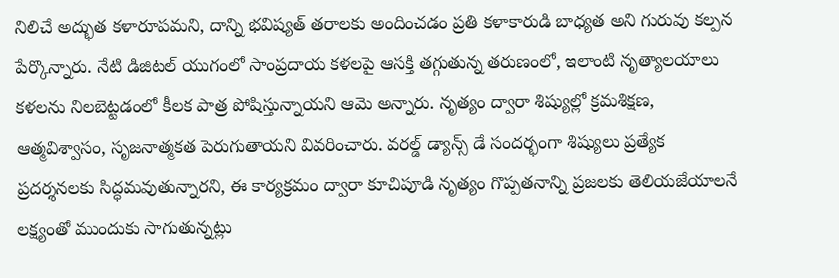నిలిచే అద్భుత కళారూపమని, దాన్ని భవిష్యత్ తరాలకు అందించడం ప్రతి కళాకారుడి బాధ్యత అని గురువు కల్పన పేర్కొన్నారు. నేటి డిజిటల్ యుగంలో సాంప్రదాయ కళలపై ఆసక్తి తగ్గుతున్న తరుణంలో, ఇలాంటి నృత్యాలయాలు కళలను నిలబెట్టడంలో కీలక పాత్ర పోషిస్తున్నాయని ఆమె అన్నారు. నృత్యం ద్వారా శిష్యుల్లో క్రమశిక్షణ, ఆత్మవిశ్వాసం, సృజనాత్మకత పెరుగుతాయని వివరించారు. వరల్డ్ డ్యాన్స్ డే సందర్భంగా శిష్యులు ప్రత్యేక ప్రదర్శనలకు సిద్ధమవుతున్నారని, ఈ కార్యక్రమం ద్వారా కూచిపూడి నృత్యం గొప్పతనాన్ని ప్రజలకు తెలియజేయాలనే లక్ష్యంతో ముందుకు సాగుతున్నట్లు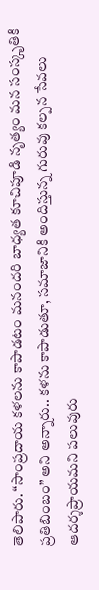తెలిపారు. “సాంప్రదాయ కళలను కాపాడటం మనందరి బాధ్యత కూచిపూడి నృత్యం మన సంస్కృతికి ప్రతిబింబం” అని అన్నారు.. కళను కాపాడుతూ, సమాజానికి అందిస్తున్న గురువు కల్పన సేవలు ఆదర్శప్రాయమని పలువురు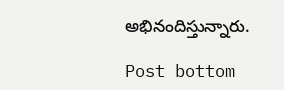అభినందిస్తున్నారు.

Post bottom